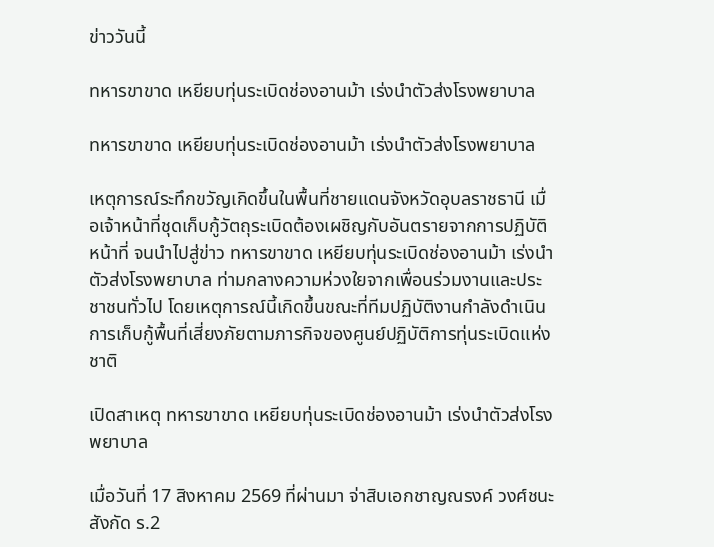ข่าววันนี้

ทหารขาขาด เหยียบทุ่นระเบิดช่องอานม้า เร่งนำตัวส่งโรงพยาบาล

ทหารขาขาด เหยียบทุ่นระเบิดช่องอานม้า เร่งนำตัวส่งโรงพยาบาล

เหตุการณ์ระทึกขวัญเกิดขึ้นในพื้นที่ชายแดนจังหวัดอุบลราชธานี เมื่อเจ้าหน้าที่ชุดเก็บกู้วัตถุระเบิดต้องเผชิญกับอันตรายจากการปฏิบัติหน้าที่ จนนำไปสู่ข่าว ทหารขาขาด เหยียบทุ่นระเบิดช่องอานม้า เร่งนำตัวส่งโรงพยาบาล ท่ามกลางความห่วงใยจากเพื่อนร่วมงานและประชาชนทั่วไป โดยเหตุการณ์นี้เกิดขึ้นขณะที่ทีมปฏิบัติงานกำลังดำเนินการเก็บกู้พื้นที่เสี่ยงภัยตามภารกิจของศูนย์ปฏิบัติการทุ่นระเบิดแห่งชาติ

เปิดสาเหตุ ทหารขาขาด เหยียบทุ่นระเบิดช่องอานม้า เร่งนำตัวส่งโรงพยาบาล

เมื่อวันที่ 17 สิงหาคม 2569 ที่ผ่านมา จ่าสิบเอกชาญณรงค์ วงศ์ชนะ สังกัด ร.2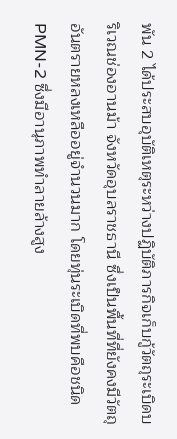พัน 2 ได้ประสบอุบัติเหตุระหว่างปฏิบัติภารกิจเก็บกู้วัตถุระเบิดบริเวณช่องอานม้า จังหวัดอุบลราชธานี ซึ่งเป็นพื้นที่ที่ยังคงมีวัตถุอันตรายหลงเหลืออยู่จำนวนมาก โดยทุ่นระเบิดที่พบคือชนิด PMN-2 ซึ่งมีอานุภาพทำลายล้างสูง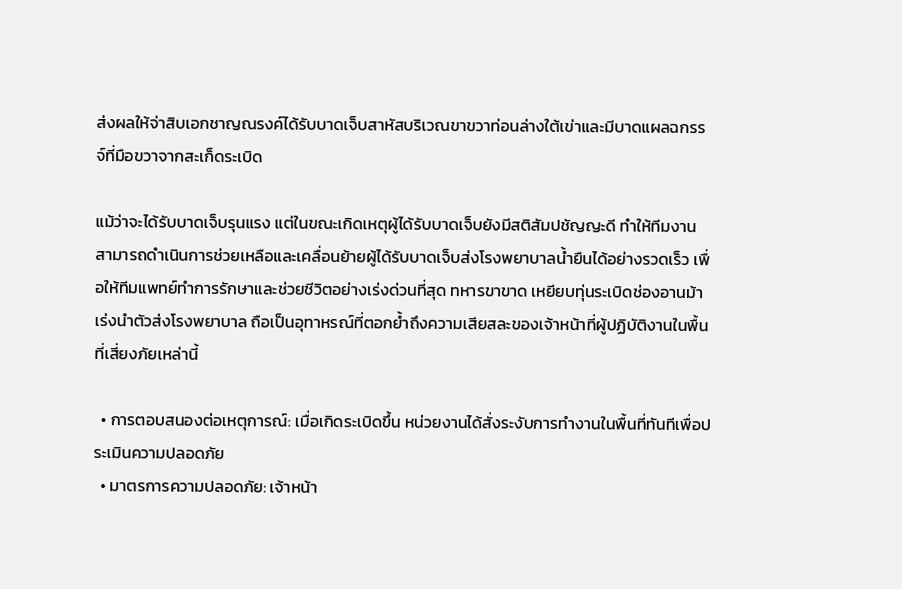ส่งผลให้จ่าสิบเอกชาญณรงค์ได้รับบาดเจ็บสาหัสบริเวณขาขวาท่อนล่างใต้เข่าและมีบาดแผลฉกรรจ์ที่มือขวาจากสะเก็ดระเบิด

แม้ว่าจะได้รับบาดเจ็บรุนแรง แต่ในขณะเกิดเหตุผู้ได้รับบาดเจ็บยังมีสติสัมปชัญญะดี ทำให้ทีมงานสามารถดำเนินการช่วยเหลือและเคลื่อนย้ายผู้ได้รับบาดเจ็บส่งโรงพยาบาลน้ำยืนได้อย่างรวดเร็ว เพื่อให้ทีมแพทย์ทำการรักษาและช่วยชีวิตอย่างเร่งด่วนที่สุด ทหารขาขาด เหยียบทุ่นระเบิดช่องอานม้า เร่งนำตัวส่งโรงพยาบาล ถือเป็นอุทาหรณ์ที่ตอกย้ำถึงความเสียสละของเจ้าหน้าที่ผู้ปฏิบัติงานในพื้นที่เสี่ยงภัยเหล่านี้

  • การตอบสนองต่อเหตุการณ์: เมื่อเกิดระเบิดขึ้น หน่วยงานได้สั่งระงับการทำงานในพื้นที่ทันทีเพื่อประเมินความปลอดภัย
  • มาตรการความปลอดภัย: เจ้าหน้า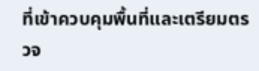ที่เข้าควบคุมพื้นที่และเตรียมตรวจ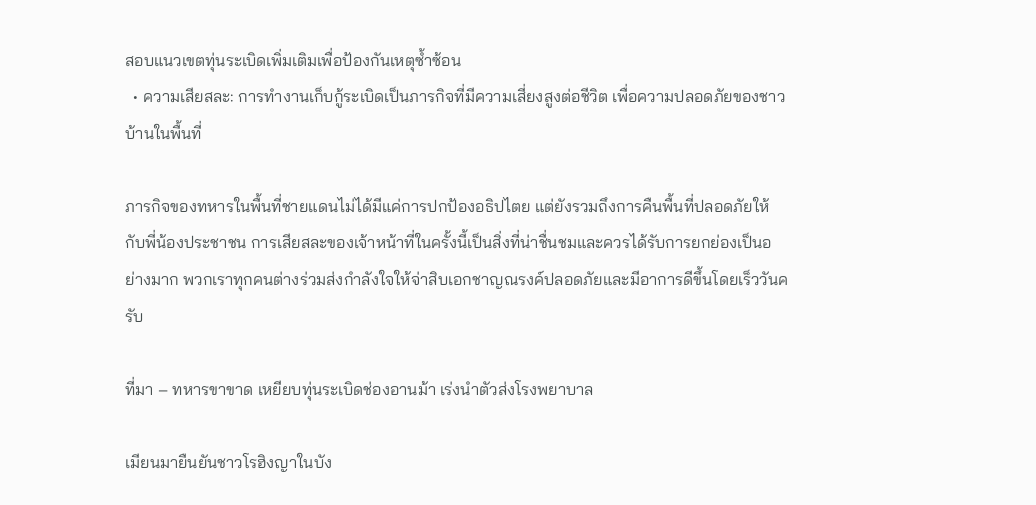สอบแนวเขตทุ่นระเบิดเพิ่มเติมเพื่อป้องกันเหตุซ้ำซ้อน
  • ความเสียสละ: การทำงานเก็บกู้ระเบิดเป็นภารกิจที่มีความเสี่ยงสูงต่อชีวิต เพื่อความปลอดภัยของชาวบ้านในพื้นที่

ภารกิจของทหารในพื้นที่ชายแดนไม่ได้มีแค่การปกป้องอธิปไตย แต่ยังรวมถึงการคืนพื้นที่ปลอดภัยให้กับพี่น้องประชาชน การเสียสละของเจ้าหน้าที่ในครั้งนี้เป็นสิ่งที่น่าชื่นชมและควรได้รับการยกย่องเป็นอย่างมาก พวกเราทุกคนต่างร่วมส่งกำลังใจให้จ่าสิบเอกชาญณรงค์ปลอดภัยและมีอาการดีขึ้นโดยเร็ววันครับ

ที่มา – ทหารขาขาด เหยียบทุ่นระเบิดช่องอานม้า เร่งนำตัวส่งโรงพยาบาล

เมียนมายืนยันชาวโรฮิงญาในบัง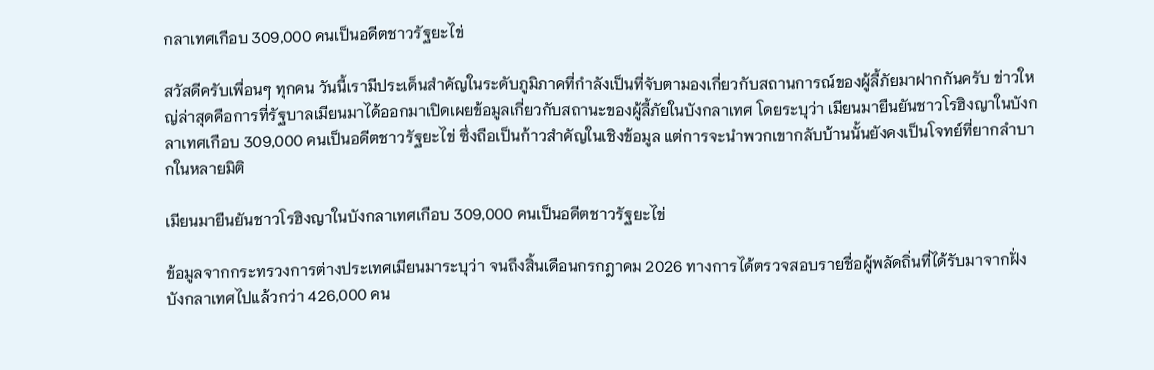กลาเทศเกือบ 309,000 คนเป็นอดีตชาวรัฐยะไข่

สวัสดีครับเพื่อนๆ ทุกคน วันนี้เรามีประเด็นสำคัญในระดับภูมิภาคที่กำลังเป็นที่จับตามองเกี่ยวกับสถานการณ์ของผู้ลี้ภัยมาฝากกันครับ ข่าวใหญ่ล่าสุดคือการที่รัฐบาลเมียนมาได้ออกมาเปิดเผยข้อมูลเกี่ยวกับสถานะของผู้ลี้ภัยในบังกลาเทศ โดยระบุว่า เมียนมายืนยันชาวโรฮิงญาในบังกลาเทศเกือบ 309,000 คนเป็นอดีตชาวรัฐยะไข่ ซึ่งถือเป็นก้าวสำคัญในเชิงข้อมูล แต่การจะนำพวกเขากลับบ้านนั้นยังคงเป็นโจทย์ที่ยากลำบากในหลายมิติ

เมียนมายืนยันชาวโรฮิงญาในบังกลาเทศเกือบ 309,000 คนเป็นอดีตชาวรัฐยะไข่

ข้อมูลจากกระทรวงการต่างประเทศเมียนมาระบุว่า จนถึงสิ้นเดือนกรกฎาคม 2026 ทางการได้ตรวจสอบรายชื่อผู้พลัดถิ่นที่ได้รับมาจากฝั่งบังกลาเทศไปแล้วกว่า 426,000 คน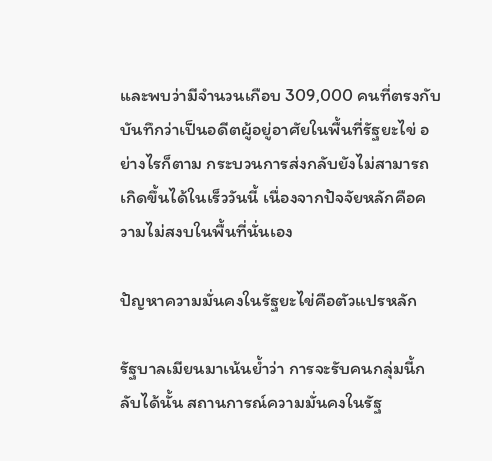และพบว่ามีจำนวนเกือบ 309,000 คนที่ตรงกับบันทึกว่าเป็นอดีตผู้อยู่อาศัยในพื้นที่รัฐยะไข่ อย่างไรก็ตาม กระบวนการส่งกลับยังไม่สามารถเกิดขึ้นได้ในเร็ววันนี้ เนื่องจากปัจจัยหลักคือความไม่สงบในพื้นที่นั่นเอง

ปัญหาความมั่นคงในรัฐยะไข่คือตัวแปรหลัก

รัฐบาลเมียนมาเน้นย้ำว่า การจะรับคนกลุ่มนี้กลับได้นั้น สถานการณ์ความมั่นคงในรัฐ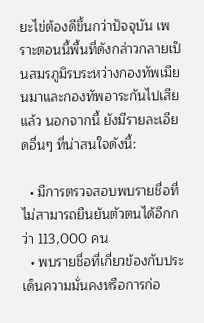ยะไข่ต้องดีขึ้นกว่าปัจจุบัน เพราะตอนนี้พื้นที่ดังกล่าวกลายเป็นสมรภูมิรบระหว่างกองทัพเมียนมาและกองทัพอาระกันไปเสียแล้ว นอกจากนี้ ยังมีรายละเอียดอื่นๆ ที่น่าสนใจดังนี้:

  • มีการตรวจสอบพบรายชื่อที่ไม่สามารถยืนยันตัวตนได้อีกกว่า 113,000 คน
  • พบรายชื่อที่เกี่ยวข้องกับประเด็นความมั่นคงหรือการก่อ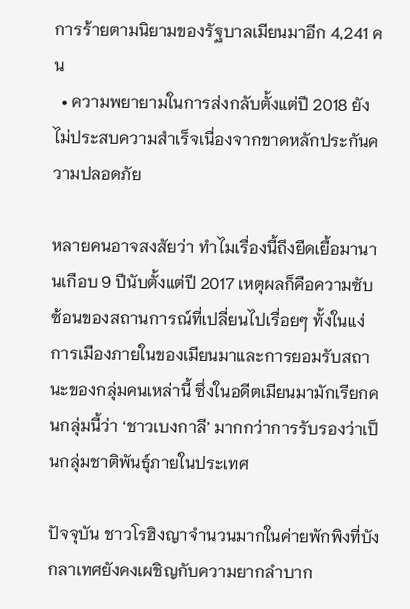การร้ายตามนิยามของรัฐบาลเมียนมาอีก 4,241 คน
  • ความพยายามในการส่งกลับตั้งแต่ปี 2018 ยังไม่ประสบความสำเร็จเนื่องจากขาดหลักประกันความปลอดภัย

หลายคนอาจสงสัยว่า ทำไมเรื่องนี้ถึงยืดเยื้อมานานเกือบ 9 ปีนับตั้งแต่ปี 2017 เหตุผลก็คือความซับซ้อนของสถานการณ์ที่เปลี่ยนไปเรื่อยๆ ทั้งในแง่การเมืองภายในของเมียนมาและการยอมรับสถานะของกลุ่มคนเหล่านี้ ซึ่งในอดีตเมียนมามักเรียกคนกลุ่มนี้ว่า ‘ชาวเบงกาลี’ มากกว่าการรับรองว่าเป็นกลุ่มชาติพันธุ์ภายในประเทศ

ปัจจุบัน ชาวโรฮิงญาจำนวนมากในค่ายพักพิงที่บังกลาเทศยังคงเผชิญกับความยากลำบาก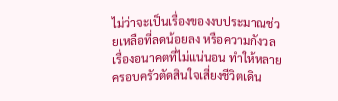ไม่ว่าจะเป็นเรื่องของงบประมาณช่วยเหลือที่ลดน้อยลง หรือความกังวลเรื่องอนาคตที่ไม่แน่นอน ทำให้หลายครอบครัวตัดสินใจเสี่ยงชีวิตเดิน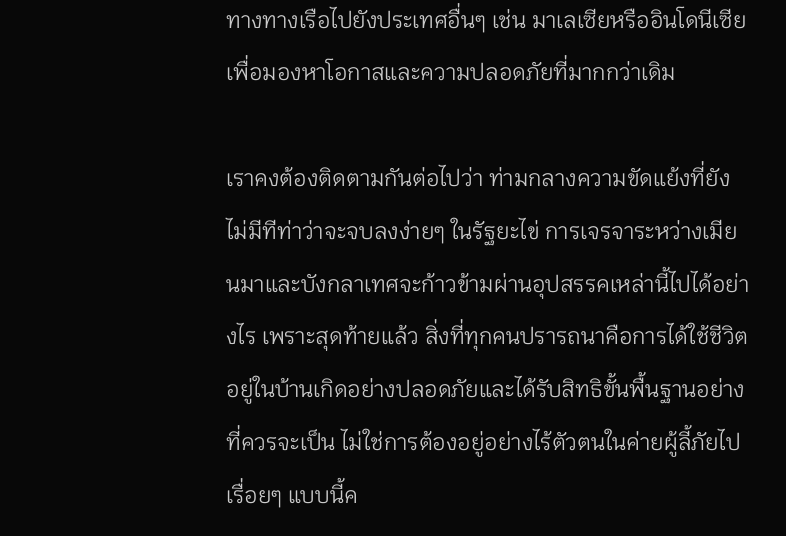ทางทางเรือไปยังประเทศอื่นๆ เช่น มาเลเซียหรืออินโดนีเซีย เพื่อมองหาโอกาสและความปลอดภัยที่มากกว่าเดิม

เราคงต้องติดตามกันต่อไปว่า ท่ามกลางความขัดแย้งที่ยังไม่มีทีท่าว่าจะจบลงง่ายๆ ในรัฐยะไข่ การเจรจาระหว่างเมียนมาและบังกลาเทศจะก้าวข้ามผ่านอุปสรรคเหล่านี้ไปได้อย่างไร เพราะสุดท้ายแล้ว สิ่งที่ทุกคนปรารถนาคือการได้ใช้ชีวิตอยู่ในบ้านเกิดอย่างปลอดภัยและได้รับสิทธิขั้นพื้นฐานอย่างที่ควรจะเป็น ไม่ใช่การต้องอยู่อย่างไร้ตัวตนในค่ายผู้ลี้ภัยไปเรื่อยๆ แบบนี้ค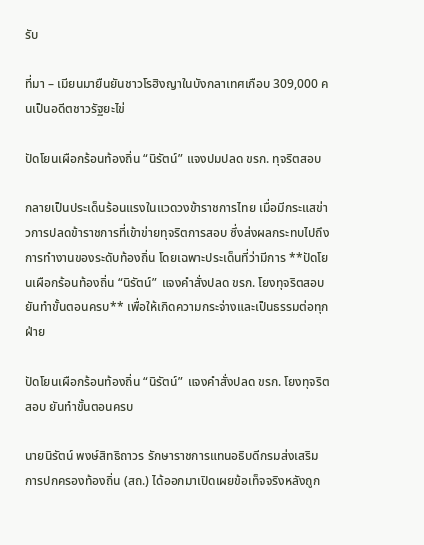รับ

ที่มา – เมียนมายืนยันชาวโรฮิงญาในบังกลาเทศเกือบ 309,000 คนเป็นอดีตชาวรัฐยะไข่

ปัดโยนเผือกร้อนท้องถิ่น “นิรัตน์” แจงปมปลด ขรก. ทุจริตสอบ

กลายเป็นประเด็นร้อนแรงในแวดวงข้าราชการไทย เมื่อมีกระแสข่าวการปลดข้าราชการที่เข้าข่ายทุจริตการสอบ ซึ่งส่งผลกระทบไปถึงการทำงานของระดับท้องถิ่น โดยเฉพาะประเด็นที่ว่ามีการ **ปัดโยนเผือกร้อนท้องถิ่น “นิรัตน์” แจงคำสั่งปลด ขรก. โยงทุจริตสอบ ยันทำขั้นตอนครบ** เพื่อให้เกิดความกระจ่างและเป็นธรรมต่อทุกฝ่าย

ปัดโยนเผือกร้อนท้องถิ่น “นิรัตน์” แจงคำสั่งปลด ขรก. โยงทุจริตสอบ ยันทำขั้นตอนครบ

นายนิรัตน์ พงษ์สิทธิถาวร รักษาราชการแทนอธิบดีกรมส่งเสริมการปกครองท้องถิ่น (สถ.) ได้ออกมาเปิดเผยข้อเท็จจริงหลังถูก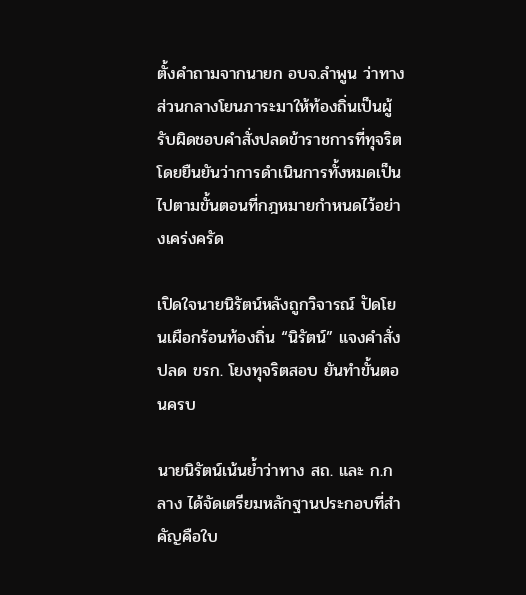ตั้งคำถามจากนายก อบจ.ลำพูน ว่าทางส่วนกลางโยนภาระมาให้ท้องถิ่นเป็นผู้รับผิดชอบคำสั่งปลดข้าราชการที่ทุจริต โดยยืนยันว่าการดำเนินการทั้งหมดเป็นไปตามขั้นตอนที่กฎหมายกำหนดไว้อย่างเคร่งครัด

เปิดใจนายนิรัตน์หลังถูกวิจารณ์ ปัดโยนเผือกร้อนท้องถิ่น “นิรัตน์” แจงคำสั่งปลด ขรก. โยงทุจริตสอบ ยันทำขั้นตอนครบ

นายนิรัตน์เน้นย้ำว่าทาง สถ. และ ก.กลาง ได้จัดเตรียมหลักฐานประกอบที่สำคัญคือใบ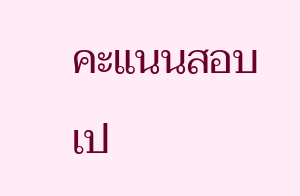คะแนนสอบเป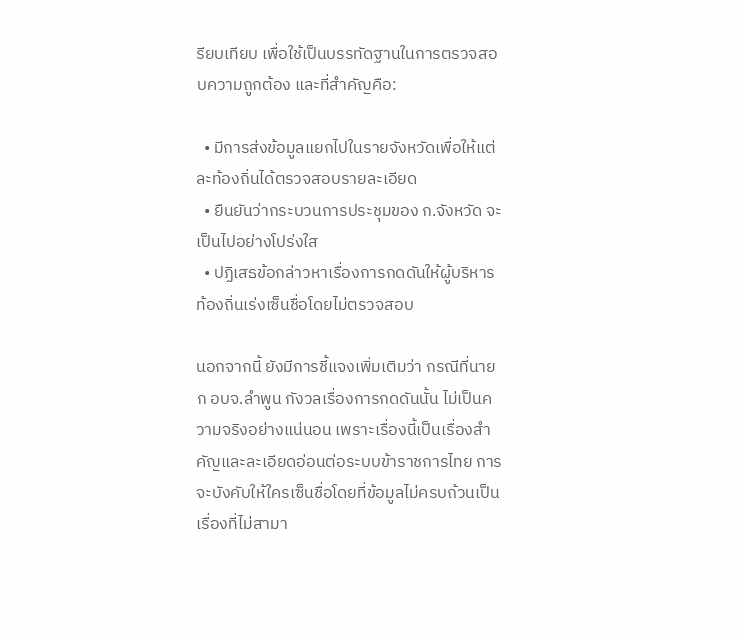รียบเทียบ เพื่อใช้เป็นบรรทัดฐานในการตรวจสอบความถูกต้อง และที่สำคัญคือ:

  • มีการส่งข้อมูลแยกไปในรายจังหวัดเพื่อให้แต่ละท้องถิ่นได้ตรวจสอบรายละเอียด
  • ยืนยันว่ากระบวนการประชุมของ ก.จังหวัด จะเป็นไปอย่างโปร่งใส
  • ปฏิเสธข้อกล่าวหาเรื่องการกดดันให้ผู้บริหารท้องถิ่นเร่งเซ็นชื่อโดยไม่ตรวจสอบ

นอกจากนี้ ยังมีการชี้แจงเพิ่มเติมว่า กรณีที่นายก อบจ.ลำพูน กังวลเรื่องการกดดันนั้น ไม่เป็นความจริงอย่างแน่นอน เพราะเรื่องนี้เป็นเรื่องสำคัญและละเอียดอ่อนต่อระบบข้าราชการไทย การจะบังคับให้ใครเซ็นชื่อโดยที่ข้อมูลไม่ครบถ้วนเป็นเรื่องที่ไม่สามา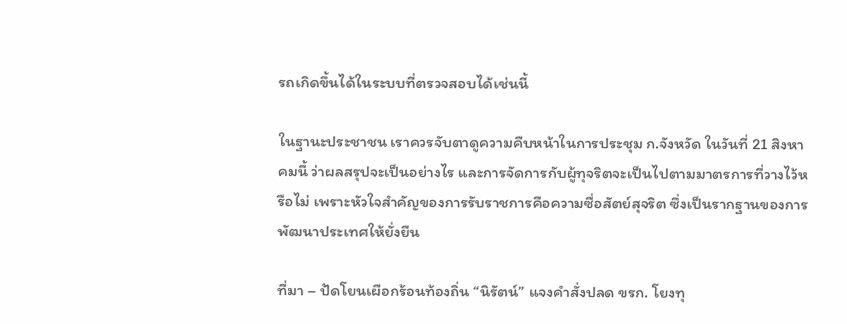รถเกิดขึ้นได้ในระบบที่ตรวจสอบได้เช่นนี้

ในฐานะประชาชน เราควรจับตาดูความคืบหน้าในการประชุม ก.จังหวัด ในวันที่ 21 สิงหาคมนี้ ว่าผลสรุปจะเป็นอย่างไร และการจัดการกับผู้ทุจริตจะเป็นไปตามมาตรการที่วางไว้หรือไม่ เพราะหัวใจสำคัญของการรับราชการคือความซื่อสัตย์สุจริต ซึ่งเป็นรากฐานของการพัฒนาประเทศให้ยั่งยืน

ที่มา – ปัดโยนเผือกร้อนท้องถิ่น “นิรัตน์” แจงคำสั่งปลด ขรก. โยงทุ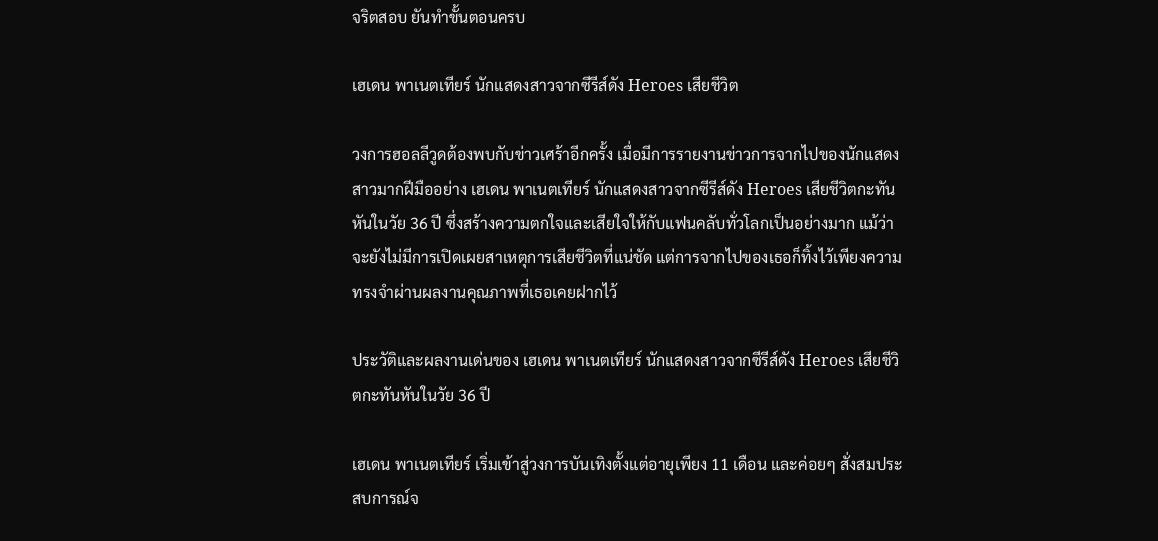จริตสอบ ยันทำขั้นตอนครบ

เฮเดน พาเนตเทียร์ นักแสดงสาวจากซีรีส์ดัง Heroes เสียชีวิต

วงการฮอลลีวูดต้องพบกับข่าวเศร้าอีกครั้ง เมื่อมีการรายงานข่าวการจากไปของนักแสดงสาวมากฝีมืออย่าง เฮเดน พาเนตเทียร์ นักแสดงสาวจากซีรีส์ดัง Heroes เสียชีวิตกะทันหันในวัย 36 ปี ซึ่งสร้างความตกใจและเสียใจให้กับแฟนคลับทั่วโลกเป็นอย่างมาก แม้ว่าจะยังไม่มีการเปิดเผยสาเหตุการเสียชีวิตที่แน่ชัด แต่การจากไปของเธอก็ทิ้งไว้เพียงความทรงจำผ่านผลงานคุณภาพที่เธอเคยฝากไว้

ประวัติและผลงานเด่นของ เฮเดน พาเนตเทียร์ นักแสดงสาวจากซีรีส์ดัง Heroes เสียชีวิตกะทันหันในวัย 36 ปี

เฮเดน พาเนตเทียร์ เริ่มเข้าสู่วงการบันเทิงตั้งแต่อายุเพียง 11 เดือน และค่อยๆ สั่งสมประสบการณ์จ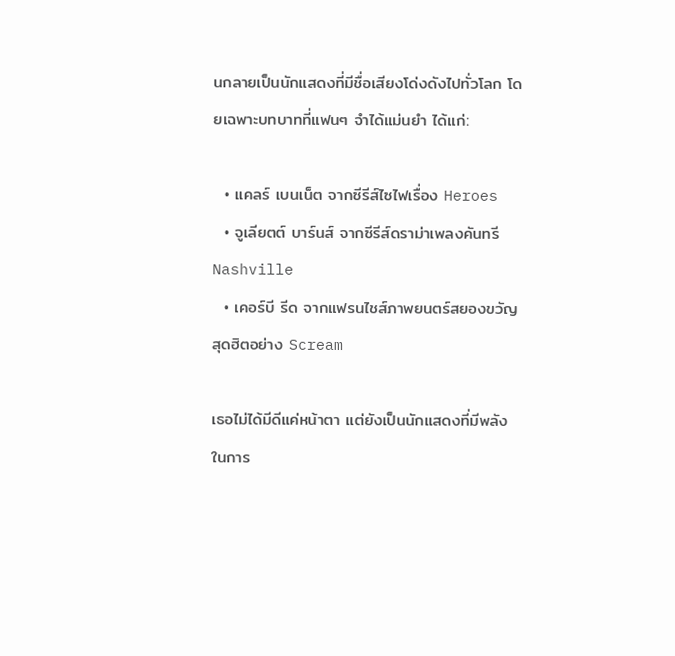นกลายเป็นนักแสดงที่มีชื่อเสียงโด่งดังไปทั่วโลก โดยเฉพาะบทบาทที่แฟนๆ จำได้แม่นยำ ได้แก่:

  • แคลร์ เบนเน็ต จากซีรีส์ไซไฟเรื่อง Heroes
  • จูเลียตต์ บาร์นส์ จากซีรีส์ดราม่าเพลงคันทรี Nashville
  • เคอร์บี รีด จากแฟรนไชส์ภาพยนตร์สยองขวัญสุดฮิตอย่าง Scream

เธอไม่ได้มีดีแค่หน้าตา แต่ยังเป็นนักแสดงที่มีพลังในการ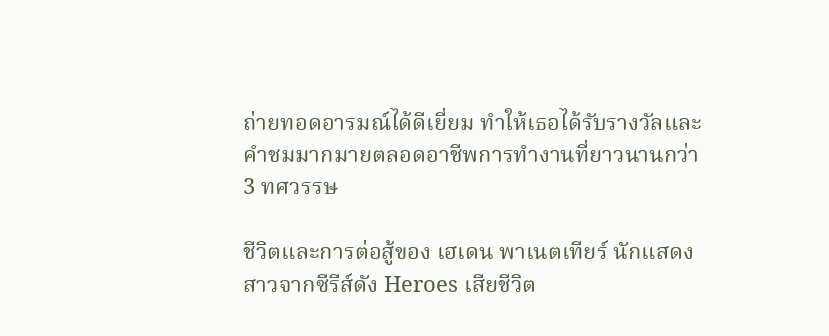ถ่ายทอดอารมณ์ได้ดีเยี่ยม ทำให้เธอได้รับรางวัลและคำชมมากมายตลอดอาชีพการทำงานที่ยาวนานกว่า 3 ทศวรรษ

ชีวิตและการต่อสู้ของ เฮเดน พาเนตเทียร์ นักแสดงสาวจากซีรีส์ดัง Heroes เสียชีวิต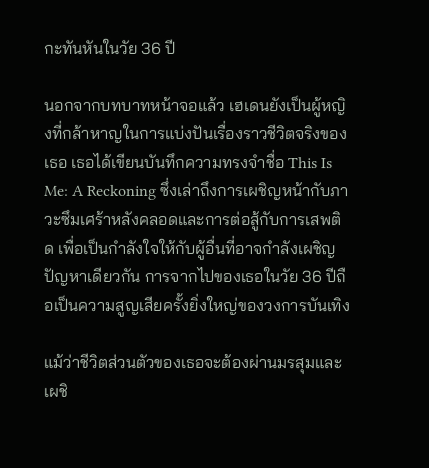กะทันหันในวัย 36 ปี

นอกจากบทบาทหน้าจอแล้ว เฮเดนยังเป็นผู้หญิงที่กล้าหาญในการแบ่งปันเรื่องราวชีวิตจริงของเธอ เธอได้เขียนบันทึกความทรงจำชื่อ This Is Me: A Reckoning ซึ่งเล่าถึงการเผชิญหน้ากับภาวะซึมเศร้าหลังคลอดและการต่อสู้กับการเสพติด เพื่อเป็นกำลังใจให้กับผู้อื่นที่อาจกำลังเผชิญปัญหาเดียวกัน การจากไปของเธอในวัย 36 ปีถือเป็นความสูญเสียครั้งยิ่งใหญ่ของวงการบันเทิง

แม้ว่าชีวิตส่วนตัวของเธอจะต้องผ่านมรสุมและเผชิ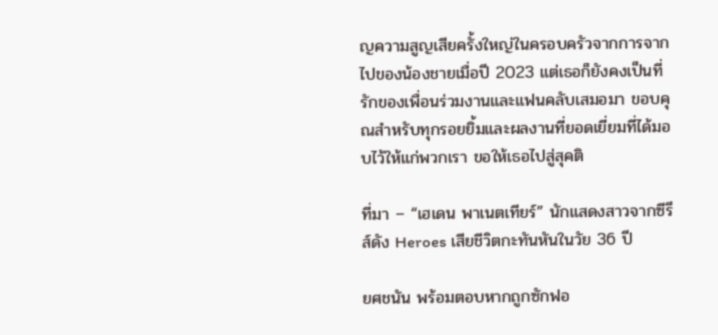ญความสูญเสียครั้งใหญ่ในครอบครัวจากการจากไปของน้องชายเมื่อปี 2023 แต่เธอก็ยังคงเป็นที่รักของเพื่อนร่วมงานและแฟนคลับเสมอมา ขอบคุณสำหรับทุกรอยยิ้มและผลงานที่ยอดเยี่ยมที่ได้มอบไว้ให้แก่พวกเรา ขอให้เธอไปสู่สุคติ

ที่มา – “เฮเดน พาเนตเทียร์” นักแสดงสาวจากซีรีส์ดัง Heroes เสียชีวิตกะทันหันในวัย 36 ปี

ยศชนัน พร้อมตอบหากถูกซักฟอ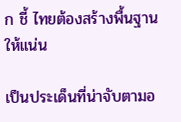ก ชี้ ไทยต้องสร้างพื้นฐานให้แน่น

เป็นประเด็นที่น่าจับตามอ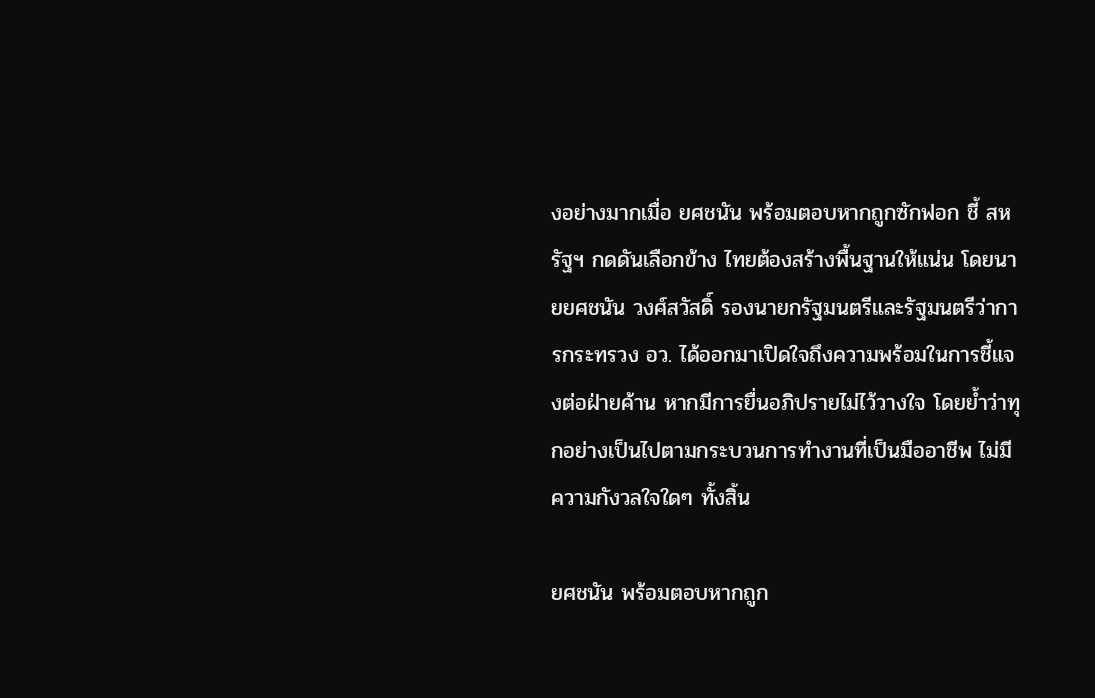งอย่างมากเมื่อ ยศชนัน พร้อมตอบหากถูกซักฟอก ชี้ สหรัฐฯ กดดันเลือกข้าง ไทยต้องสร้างพื้นฐานให้แน่น โดยนายยศชนัน วงศ์สวัสดิ์ รองนายกรัฐมนตรีและรัฐมนตรีว่าการกระทรวง อว. ได้ออกมาเปิดใจถึงความพร้อมในการชี้แจงต่อฝ่ายค้าน หากมีการยื่นอภิปรายไม่ไว้วางใจ โดยย้ำว่าทุกอย่างเป็นไปตามกระบวนการทำงานที่เป็นมืออาชีพ ไม่มีความกังวลใจใดๆ ทั้งสิ้น

ยศชนัน พร้อมตอบหากถูก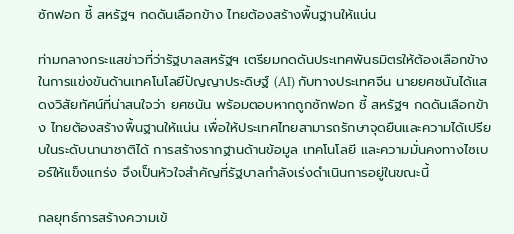ซักฟอก ชี้ สหรัฐฯ กดดันเลือกข้าง ไทยต้องสร้างพื้นฐานให้แน่น

ท่ามกลางกระแสข่าวที่ว่ารัฐบาลสหรัฐฯ เตรียมกดดันประเทศพันธมิตรให้ต้องเลือกข้างในการแข่งขันด้านเทคโนโลยีปัญญาประดิษฐ์ (AI) กับทางประเทศจีน นายยศชนันได้แสดงวิสัยทัศน์ที่น่าสนใจว่า ยศชนัน พร้อมตอบหากถูกซักฟอก ชี้ สหรัฐฯ กดดันเลือกข้าง ไทยต้องสร้างพื้นฐานให้แน่น เพื่อให้ประเทศไทยสามารถรักษาจุดยืนและความได้เปรียบในระดับนานาชาติได้ การสร้างรากฐานด้านข้อมูล เทคโนโลยี และความมั่นคงทางไซเบอร์ให้แข็งแกร่ง จึงเป็นหัวใจสำคัญที่รัฐบาลกำลังเร่งดำเนินการอยู่ในขณะนี้

กลยุทธ์การสร้างความเข้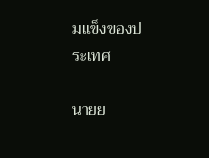มแข็งของประเทศ

นายย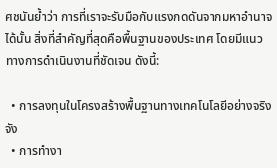ศชนันย้ำว่า การที่เราจะรับมือกับแรงกดดันจากมหาอำนาจได้นั้น สิ่งที่สำคัญที่สุดคือพื้นฐานของประเทศ โดยมีแนวทางการดำเนินงานที่ชัดเจน ดังนี้:

  • การลงทุนในโครงสร้างพื้นฐานทางเทคโนโลยีอย่างจริงจัง
  • การทำงา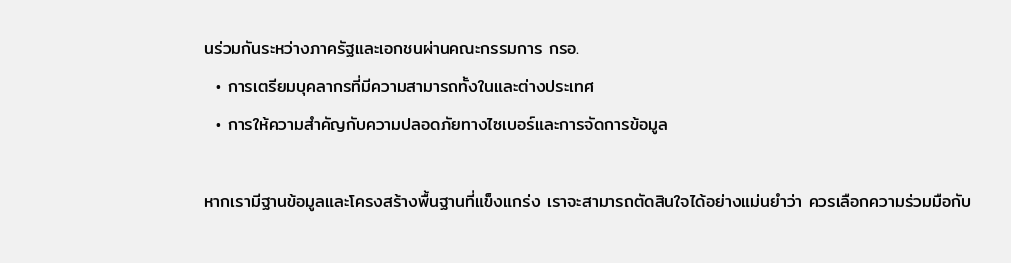นร่วมกันระหว่างภาครัฐและเอกชนผ่านคณะกรรมการ กรอ.
  • การเตรียมบุคลากรที่มีความสามารถทั้งในและต่างประเทศ
  • การให้ความสำคัญกับความปลอดภัยทางไซเบอร์และการจัดการข้อมูล

หากเรามีฐานข้อมูลและโครงสร้างพื้นฐานที่แข็งแกร่ง เราจะสามารถตัดสินใจได้อย่างแม่นยำว่า ควรเลือกความร่วมมือกับ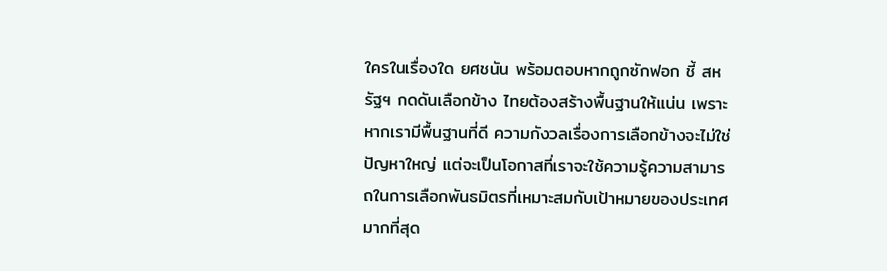ใครในเรื่องใด ยศชนัน พร้อมตอบหากถูกซักฟอก ชี้ สหรัฐฯ กดดันเลือกข้าง ไทยต้องสร้างพื้นฐานให้แน่น เพราะหากเรามีพื้นฐานที่ดี ความกังวลเรื่องการเลือกข้างจะไม่ใช่ปัญหาใหญ่ แต่จะเป็นโอกาสที่เราจะใช้ความรู้ความสามารถในการเลือกพันธมิตรที่เหมาะสมกับเป้าหมายของประเทศมากที่สุด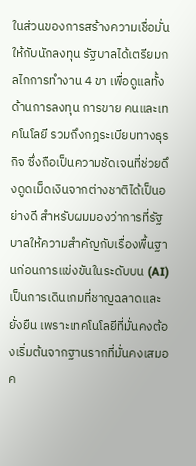ในส่วนของการสร้างความเชื่อมั่นให้กับนักลงทุน รัฐบาลได้เตรียมกลไกการทำงาน 4 ขา เพื่อดูแลทั้งด้านการลงทุน การขาย คนและเทคโนโลยี รวมถึงกฎระเบียบทางธุรกิจ ซึ่งถือเป็นความชัดเจนที่ช่วยดึงดูดเม็ดเงินจากต่างชาติได้เป็นอย่างดี สำหรับผมมองว่าการที่รัฐบาลให้ความสำคัญกับเรื่องพื้นฐานก่อนการแข่งขันในระดับบน (AI) เป็นการเดินเกมที่ชาญฉลาดและยั่งยืน เพราะเทคโนโลยีที่มั่นคงต้องเริ่มต้นจากฐานรากที่มั่นคงเสมอค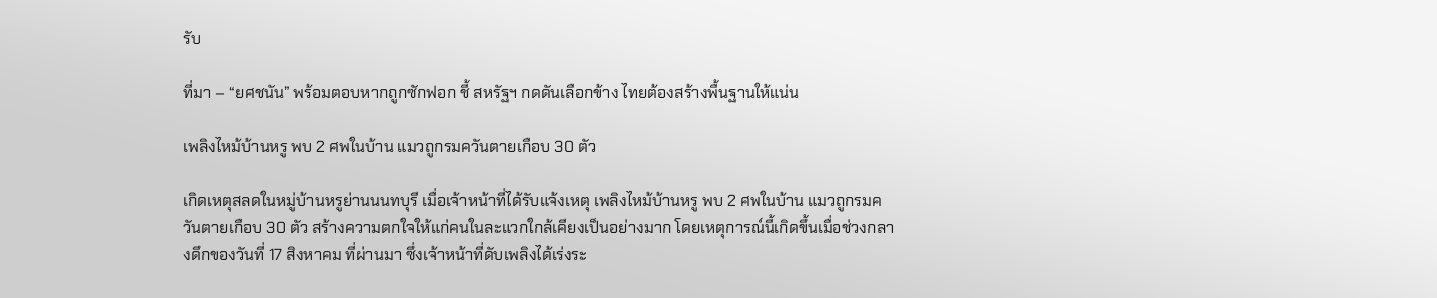รับ

ที่มา – “ยศชนัน” พร้อมตอบหากถูกซักฟอก ชี้ สหรัฐฯ กดดันเลือกข้าง ไทยต้องสร้างพื้นฐานให้แน่น

เพลิงไหม้บ้านหรู พบ 2 ศพในบ้าน แมวถูกรมควันตายเกือบ 30 ตัว

เกิดเหตุสลดในหมู่บ้านหรูย่านนนทบุรี เมื่อเจ้าหน้าที่ได้รับแจ้งเหตุ เพลิงไหม้บ้านหรู พบ 2 ศพในบ้าน แมวถูกรมควันตายเกือบ 30 ตัว สร้างความตกใจให้แก่คนในละแวกใกล้เคียงเป็นอย่างมาก โดยเหตุการณ์นี้เกิดขึ้นเมื่อช่วงกลางดึกของวันที่ 17 สิงหาคม ที่ผ่านมา ซึ่งเจ้าหน้าที่ดับเพลิงได้เร่งระ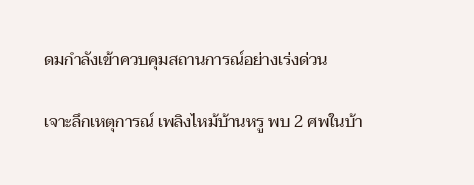ดมกำลังเข้าควบคุมสถานการณ์อย่างเร่งด่วน

เจาะลึกเหตุการณ์ เพลิงไหม้บ้านหรู พบ 2 ศพในบ้า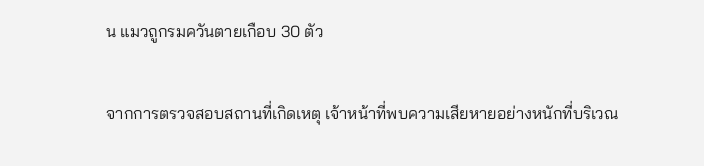น แมวถูกรมควันตายเกือบ 30 ตัว

จากการตรวจสอบสถานที่เกิดเหตุ เจ้าหน้าที่พบความเสียหายอย่างหนักที่บริเวณ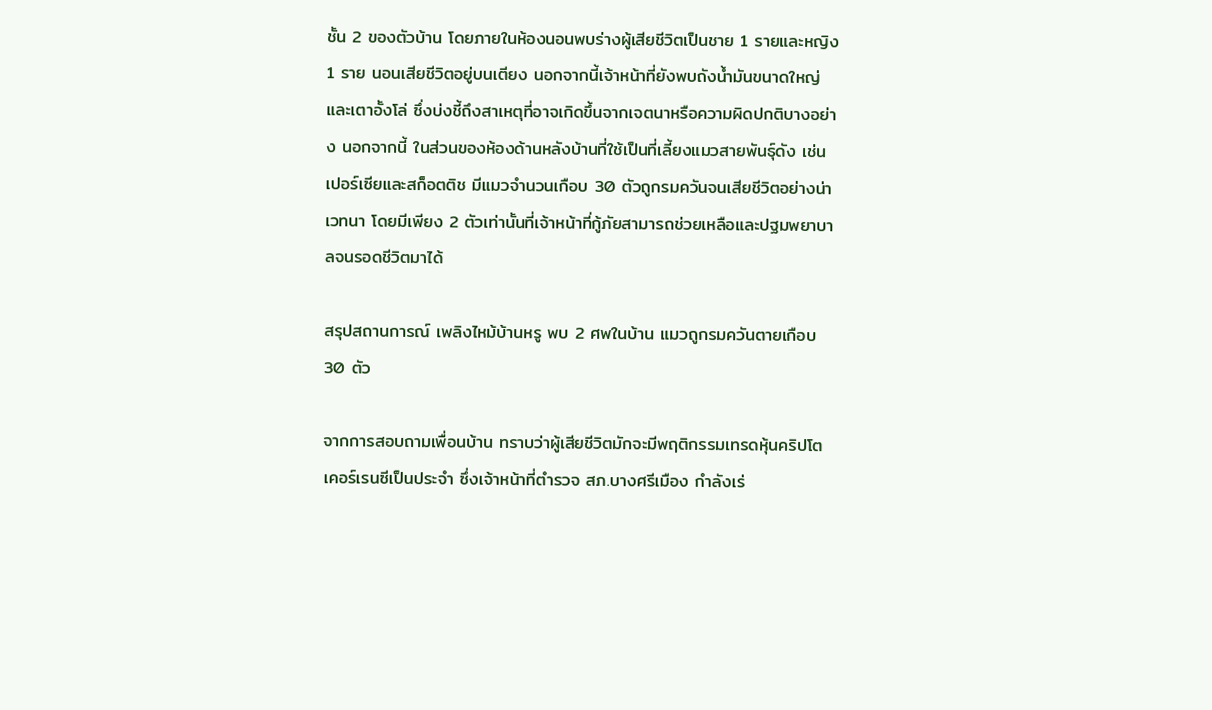ชั้น 2 ของตัวบ้าน โดยภายในห้องนอนพบร่างผู้เสียชีวิตเป็นชาย 1 รายและหญิง 1 ราย นอนเสียชีวิตอยู่บนเตียง นอกจากนี้เจ้าหน้าที่ยังพบถังน้ำมันขนาดใหญ่และเตาอั้งโล่ ซึ่งบ่งชี้ถึงสาเหตุที่อาจเกิดขึ้นจากเจตนาหรือความผิดปกติบางอย่าง นอกจากนี้ ในส่วนของห้องด้านหลังบ้านที่ใช้เป็นที่เลี้ยงแมวสายพันธุ์ดัง เช่น เปอร์เซียและสก็อตติช มีแมวจำนวนเกือบ 30 ตัวถูกรมควันจนเสียชีวิตอย่างน่าเวทนา โดยมีเพียง 2 ตัวเท่านั้นที่เจ้าหน้าที่กู้ภัยสามารถช่วยเหลือและปฐมพยาบาลจนรอดชีวิตมาได้

สรุปสถานการณ์ เพลิงไหม้บ้านหรู พบ 2 ศพในบ้าน แมวถูกรมควันตายเกือบ 30 ตัว

จากการสอบถามเพื่อนบ้าน ทราบว่าผู้เสียชีวิตมักจะมีพฤติกรรมเทรดหุ้นคริปโตเคอร์เรนซีเป็นประจำ ซึ่งเจ้าหน้าที่ตำรวจ สภ.บางศรีเมือง กำลังเร่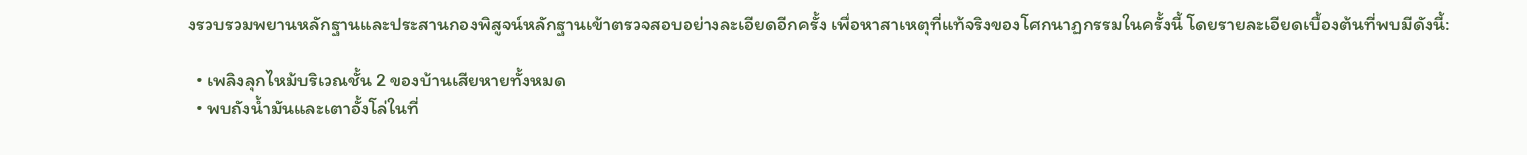งรวบรวมพยานหลักฐานและประสานกองพิสูจน์หลักฐานเข้าตรวจสอบอย่างละเอียดอีกครั้ง เพื่อหาสาเหตุที่แท้จริงของโศกนาฏกรรมในครั้งนี้ โดยรายละเอียดเบื้องต้นที่พบมีดังนี้:

  • เพลิงลุกไหม้บริเวณชั้น 2 ของบ้านเสียหายทั้งหมด
  • พบถังน้ำมันและเตาอั้งโล่ในที่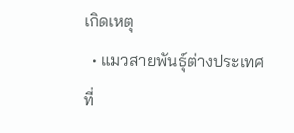เกิดเหตุ
  • แมวสายพันธุ์ต่างประเทศที่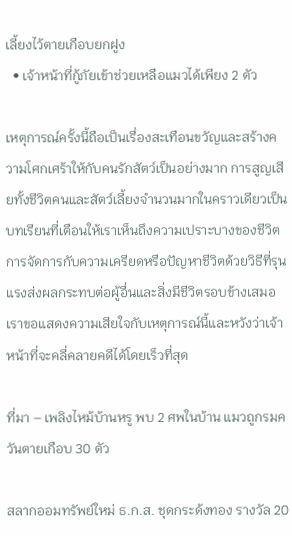เลี้ยงไว้ตายเกือบยกฝูง
  • เจ้าหน้าที่กู้ภัยเข้าช่วยเหลือแมวได้เพียง 2 ตัว

เหตุการณ์ครั้งนี้ถือเป็นเรื่องสะเทือนขวัญและสร้างความโศกเศร้าให้กับคนรักสัตว์เป็นอย่างมาก การสูญเสียทั้งชีวิตคนและสัตว์เลี้ยงจำนวนมากในคราวเดียวเป็นบทเรียนที่เตือนให้เราเห็นถึงความเปราะบางของชีวิต การจัดการกับความเครียดหรือปัญหาชีวิตด้วยวิธีที่รุนแรงส่งผลกระทบต่อผู้อื่นและสิ่งมีชีวิตรอบข้างเสมอ เราขอแสดงความเสียใจกับเหตุการณ์นี้และหวังว่าเจ้าหน้าที่จะคลี่คลายคดีได้โดยเร็วที่สุด

ที่มา – เพลิงไหม้บ้านหรู พบ 2 ศพในบ้าน แมวถูกรมควันตายเกือบ 30 ตัว

สลากออมทรัพย์ใหม่ ธ.ก.ส. ชุดกระด้งทอง รางวัล 20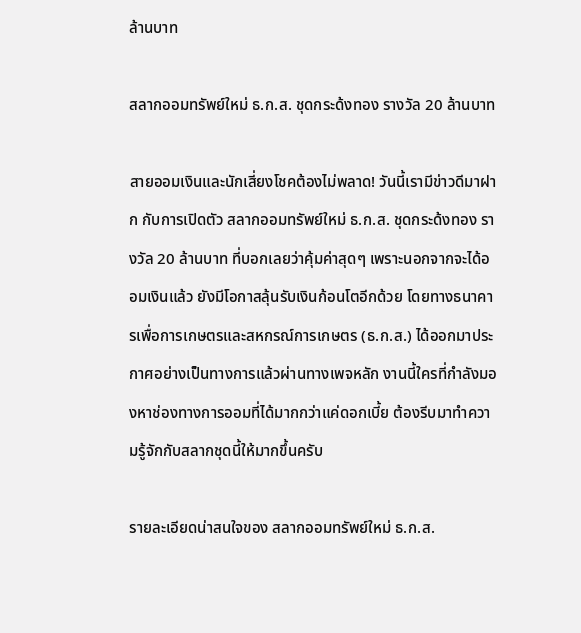ล้านบาท

สลากออมทรัพย์ใหม่ ธ.ก.ส. ชุดกระด้งทอง รางวัล 20 ล้านบาท

สายออมเงินและนักเสี่ยงโชคต้องไม่พลาด! วันนี้เรามีข่าวดีมาฝาก กับการเปิดตัว สลากออมทรัพย์ใหม่ ธ.ก.ส. ชุดกระด้งทอง รางวัล 20 ล้านบาท ที่บอกเลยว่าคุ้มค่าสุดๆ เพราะนอกจากจะได้ออมเงินแล้ว ยังมีโอกาสลุ้นรับเงินก้อนโตอีกด้วย โดยทางธนาคารเพื่อการเกษตรและสหกรณ์การเกษตร (ธ.ก.ส.) ได้ออกมาประกาศอย่างเป็นทางการแล้วผ่านทางเพจหลัก งานนี้ใครที่กำลังมองหาช่องทางการออมที่ได้มากกว่าแค่ดอกเบี้ย ต้องรีบมาทำความรู้จักกับสลากชุดนี้ให้มากขึ้นครับ

รายละเอียดน่าสนใจของ สลากออมทรัพย์ใหม่ ธ.ก.ส.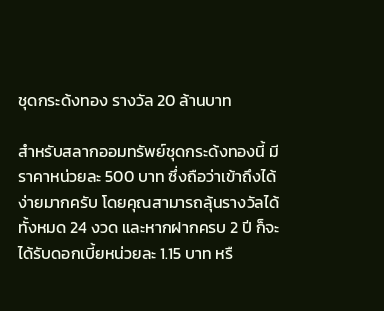ชุดกระด้งทอง รางวัล 20 ล้านบาท

สำหรับสลากออมทรัพย์ชุดกระด้งทองนี้ มีราคาหน่วยละ 500 บาท ซึ่งถือว่าเข้าถึงได้ง่ายมากครับ โดยคุณสามารถลุ้นรางวัลได้ทั้งหมด 24 งวด และหากฝากครบ 2 ปี ก็จะได้รับดอกเบี้ยหน่วยละ 1.15 บาท หรื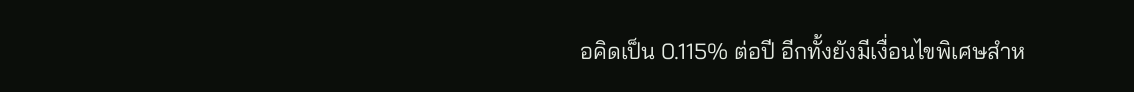อคิดเป็น 0.115% ต่อปี อีกทั้งยังมีเงื่อนไขพิเศษสำห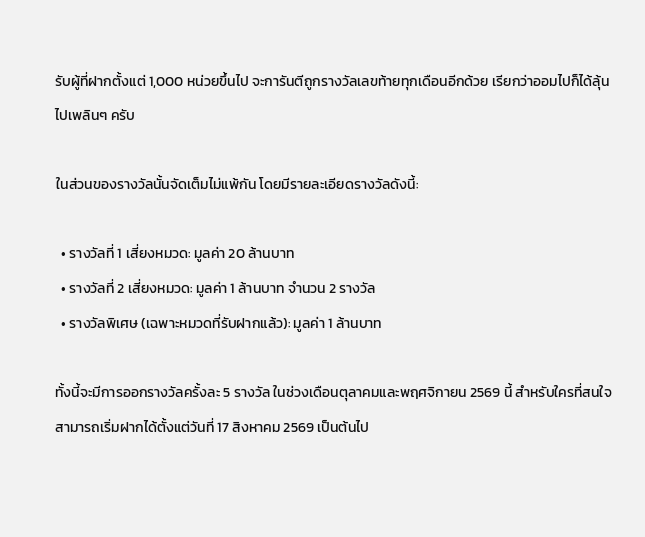รับผู้ที่ฝากตั้งแต่ 1,000 หน่วยขึ้นไป จะการันตีถูกรางวัลเลขท้ายทุกเดือนอีกด้วย เรียกว่าออมไปก็ได้ลุ้นไปเพลินๆ ครับ

ในส่วนของรางวัลนั้นจัดเต็มไม่แพ้กัน โดยมีรายละเอียดรางวัลดังนี้:

  • รางวัลที่ 1 เสี่ยงหมวด: มูลค่า 20 ล้านบาท
  • รางวัลที่ 2 เสี่ยงหมวด: มูลค่า 1 ล้านบาท จำนวน 2 รางวัล
  • รางวัลพิเศษ (เฉพาะหมวดที่รับฝากแล้ว): มูลค่า 1 ล้านบาท

ทั้งนี้จะมีการออกรางวัลครั้งละ 5 รางวัล ในช่วงเดือนตุลาคมและพฤศจิกายน 2569 นี้ สำหรับใครที่สนใจสามารถเริ่มฝากได้ตั้งแต่วันที่ 17 สิงหาคม 2569 เป็นต้นไป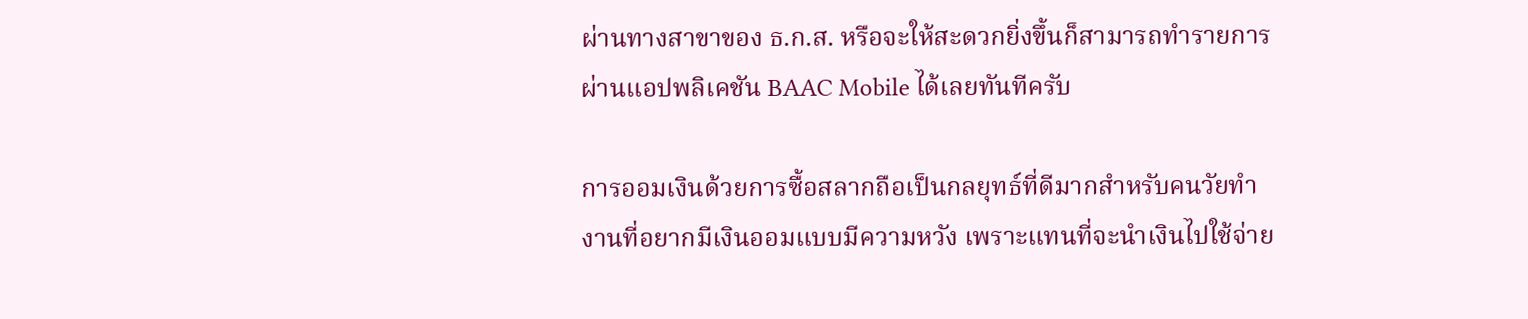ผ่านทางสาขาของ ธ.ก.ส. หรือจะให้สะดวกยิ่งขึ้นก็สามารถทำรายการผ่านแอปพลิเคชัน BAAC Mobile ได้เลยทันทีครับ

การออมเงินด้วยการซื้อสลากถือเป็นกลยุทธ์ที่ดีมากสำหรับคนวัยทำงานที่อยากมีเงินออมแบบมีความหวัง เพราะแทนที่จะนำเงินไปใช้จ่าย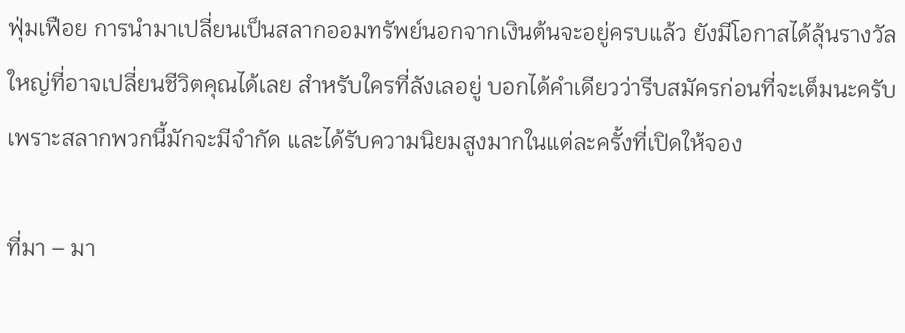ฟุ่มเฟือย การนำมาเปลี่ยนเป็นสลากออมทรัพย์นอกจากเงินต้นจะอยู่ครบแล้ว ยังมีโอกาสได้ลุ้นรางวัลใหญ่ที่อาจเปลี่ยนชีวิตคุณได้เลย สำหรับใครที่ลังเลอยู่ บอกได้คำเดียวว่ารีบสมัครก่อนที่จะเต็มนะครับ เพราะสลากพวกนี้มักจะมีจำกัด และได้รับความนิยมสูงมากในแต่ละครั้งที่เปิดให้จอง

ที่มา – มา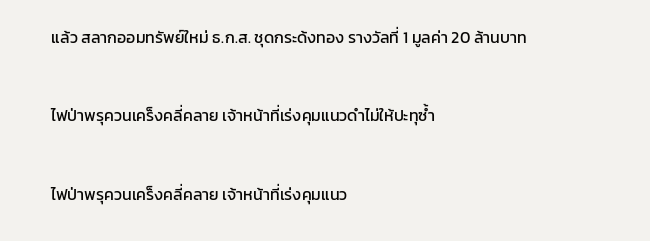แล้ว สลากออมทรัพย์ใหม่ ธ.ก.ส. ชุดกระด้งทอง รางวัลที่ 1 มูลค่า 20 ล้านบาท

ไฟป่าพรุควนเคร็งคลี่คลาย เจ้าหน้าที่เร่งคุมแนวดำไม่ให้ปะทุซ้ำ

ไฟป่าพรุควนเคร็งคลี่คลาย เจ้าหน้าที่เร่งคุมแนว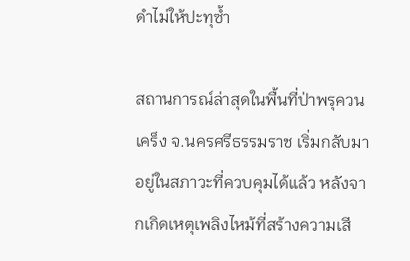ดำไม่ให้ปะทุซ้ำ

สถานการณ์ล่าสุดในพื้นที่ป่าพรุควนเคร็ง จ.นครศรีธรรมราช เริ่มกลับมาอยู่ในสภาวะที่ควบคุมได้แล้ว หลังจากเกิดเหตุเพลิงไหม้ที่สร้างความเสี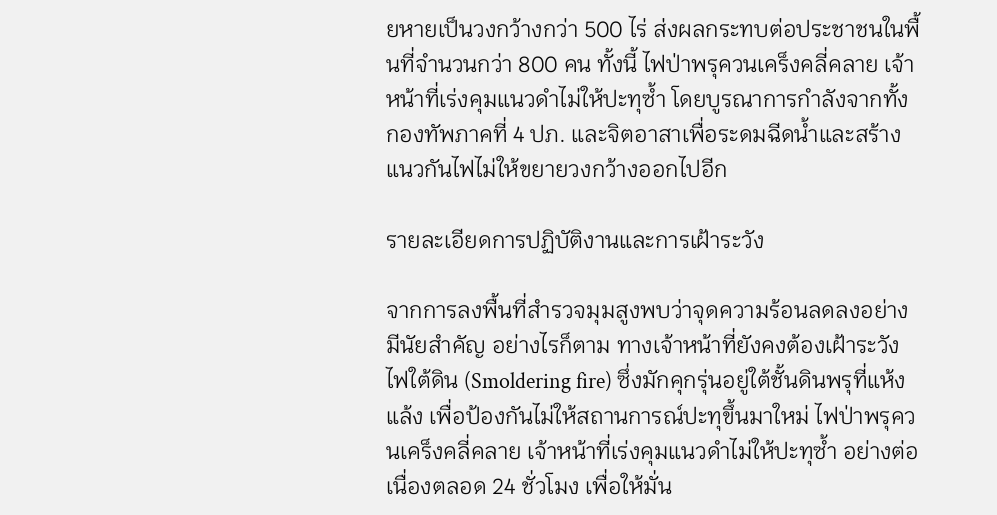ยหายเป็นวงกว้างกว่า 500 ไร่ ส่งผลกระทบต่อประชาชนในพื้นที่จำนวนกว่า 800 คน ทั้งนี้ ไฟป่าพรุควนเคร็งคลี่คลาย เจ้าหน้าที่เร่งคุมแนวดำไม่ให้ปะทุซ้ำ โดยบูรณาการกำลังจากทั้งกองทัพภาคที่ 4 ปภ. และจิตอาสาเพื่อระดมฉีดน้ำและสร้างแนวกันไฟไม่ให้ขยายวงกว้างออกไปอีก

รายละเอียดการปฏิบัติงานและการเฝ้าระวัง

จากการลงพื้นที่สำรวจมุมสูงพบว่าจุดความร้อนลดลงอย่างมีนัยสำคัญ อย่างไรก็ตาม ทางเจ้าหน้าที่ยังคงต้องเฝ้าระวังไฟใต้ดิน (Smoldering fire) ซึ่งมักคุกรุ่นอยู่ใต้ชั้นดินพรุที่แห้งแล้ง เพื่อป้องกันไม่ให้สถานการณ์ปะทุขึ้นมาใหม่ ไฟป่าพรุควนเคร็งคลี่คลาย เจ้าหน้าที่เร่งคุมแนวดำไม่ให้ปะทุซ้ำ อย่างต่อเนื่องตลอด 24 ชั่วโมง เพื่อให้มั่น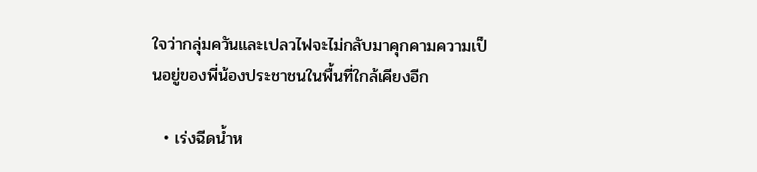ใจว่ากลุ่มควันและเปลวไฟจะไม่กลับมาคุกคามความเป็นอยู่ของพี่น้องประชาชนในพื้นที่ใกล้เคียงอีก

  • เร่งฉีดน้ำห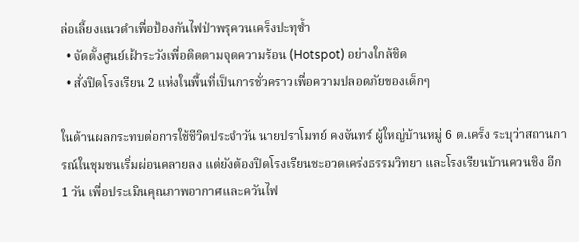ล่อเลี้ยงแนวดำเพื่อป้องกันไฟป่าพรุควนเคร็งปะทุซ้ำ
  • จัดตั้งศูนย์เฝ้าระวังเพื่อติดตามจุดความร้อน (Hotspot) อย่างใกล้ชิด
  • สั่งปิดโรงเรียน 2 แห่งในพื้นที่เป็นการชั่วคราวเพื่อความปลอดภัยของเด็กๆ

ในด้านผลกระทบต่อการใช้ชีวิตประจำวัน นายปราโมทย์ คงจันทร์ ผู้ใหญ่บ้านหมู่ 6 ต.เคร็ง ระบุว่าสถานการณ์ในชุมชนเริ่มผ่อนคลายลง แต่ยังต้องปิดโรงเรียนชะอวดเคร่งธรรมวิทยา และโรงเรียนบ้านควนชิง อีก 1 วัน เพื่อประเมินคุณภาพอากาศและควันไฟ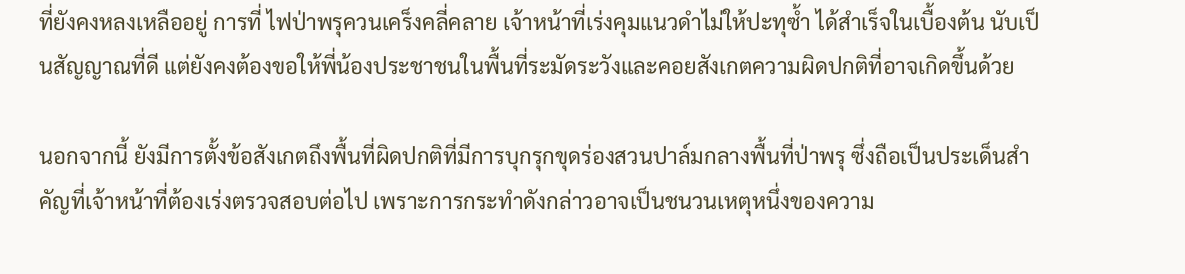ที่ยังคงหลงเหลืออยู่ การที่ ไฟป่าพรุควนเคร็งคลี่คลาย เจ้าหน้าที่เร่งคุมแนวดำไม่ให้ปะทุซ้ำ ได้สำเร็จในเบื้องต้น นับเป็นสัญญาณที่ดี แต่ยังคงต้องขอให้พี่น้องประชาชนในพื้นที่ระมัดระวังและคอยสังเกตความผิดปกติที่อาจเกิดขึ้นด้วย

นอกจากนี้ ยังมีการตั้งข้อสังเกตถึงพื้นที่ผิดปกติที่มีการบุกรุกขุดร่องสวนปาล์มกลางพื้นที่ป่าพรุ ซึ่งถือเป็นประเด็นสำคัญที่เจ้าหน้าที่ต้องเร่งตรวจสอบต่อไป เพราะการกระทำดังกล่าวอาจเป็นชนวนเหตุหนึ่งของความ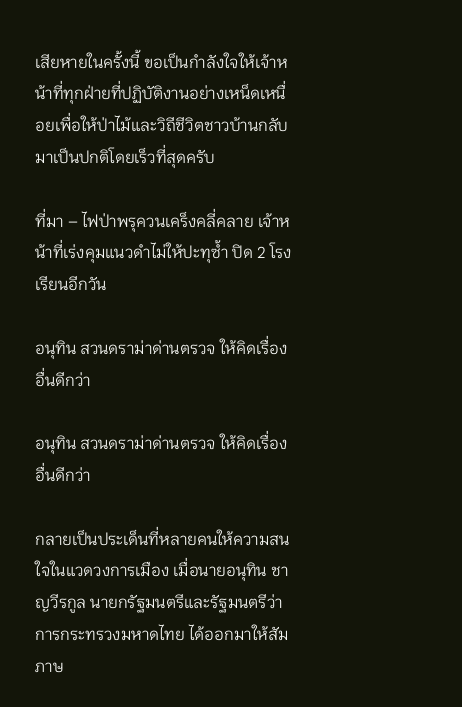เสียหายในครั้งนี้ ขอเป็นกำลังใจให้เจ้าหน้าที่ทุกฝ่ายที่ปฏิบัติงานอย่างเหน็ดเหนื่อยเพื่อให้ป่าไม้และวิถีชีวิตชาวบ้านกลับมาเป็นปกติโดยเร็วที่สุดครับ

ที่มา – ไฟป่าพรุควนเคร็งคลี่คลาย เจ้าหน้าที่เร่งคุมแนวดำไม่ให้ปะทุซ้ำ ปิด 2 โรงเรียนอีกวัน

อนุทิน สวนดราม่าด่านตรวจ ให้คิดเรื่องอื่นดีกว่า

อนุทิน สวนดราม่าด่านตรวจ ให้คิดเรื่องอื่นดีกว่า

กลายเป็นประเด็นที่หลายคนให้ความสนใจในแวดวงการเมือง เมื่อนายอนุทิน ชาญวีรกูล นายกรัฐมนตรีและรัฐมนตรีว่าการกระทรวงมหาดไทย ได้ออกมาให้สัมภาษ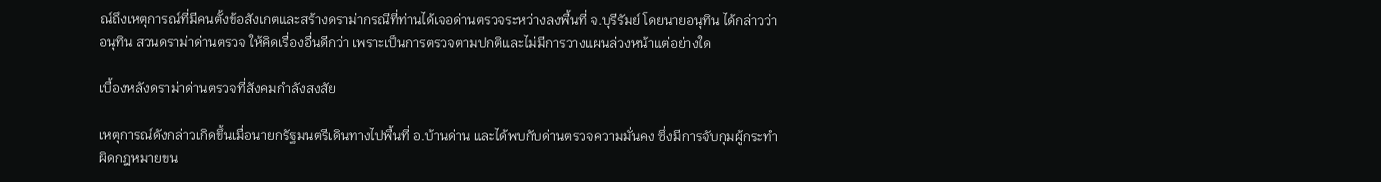ณ์ถึงเหตุการณ์ที่มีคนตั้งข้อสังเกตและสร้างดราม่ากรณีที่ท่านได้เจอด่านตรวจระหว่างลงพื้นที่ จ.บุรีรัมย์ โดยนายอนุทิน ได้กล่าวว่า อนุทิน สวนดราม่าด่านตรวจ ให้คิดเรื่องอื่นดีกว่า เพราะเป็นการตรวจตามปกติและไม่มีการวางแผนล่วงหน้าแต่อย่างใด

เบื้องหลังดราม่าด่านตรวจที่สังคมกำลังสงสัย

เหตุการณ์ดังกล่าวเกิดขึ้นเมื่อนายกรัฐมนตรีเดินทางไปพื้นที่ อ.บ้านด่าน และได้พบกับด่านตรวจความมั่นคง ซึ่งมีการจับกุมผู้กระทำผิดกฎหมายขน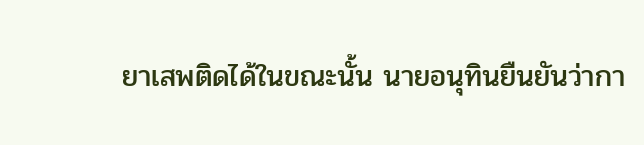ยาเสพติดได้ในขณะนั้น นายอนุทินยืนยันว่ากา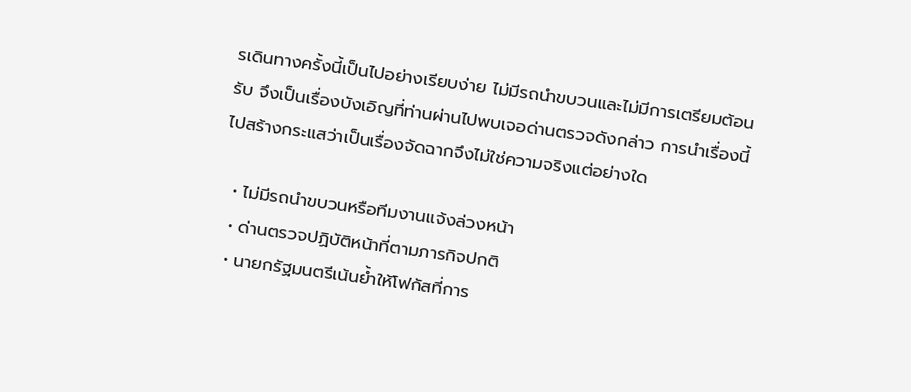รเดินทางครั้งนี้เป็นไปอย่างเรียบง่าย ไม่มีรถนำขบวนและไม่มีการเตรียมต้อนรับ จึงเป็นเรื่องบังเอิญที่ท่านผ่านไปพบเจอด่านตรวจดังกล่าว การนำเรื่องนี้ไปสร้างกระแสว่าเป็นเรื่องจัดฉากจึงไม่ใช่ความจริงแต่อย่างใด

  • ไม่มีรถนำขบวนหรือทีมงานแจ้งล่วงหน้า
  • ด่านตรวจปฏิบัติหน้าที่ตามภารกิจปกติ
  • นายกรัฐมนตรีเน้นย้ำให้โฟกัสที่การ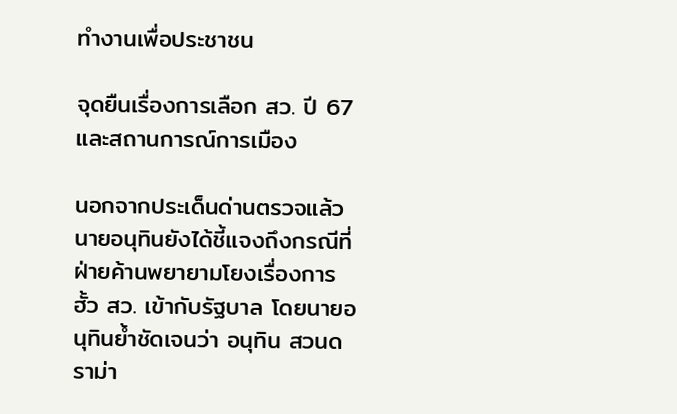ทำงานเพื่อประชาชน

จุดยืนเรื่องการเลือก สว. ปี 67 และสถานการณ์การเมือง

นอกจากประเด็นด่านตรวจแล้ว นายอนุทินยังได้ชี้แจงถึงกรณีที่ฝ่ายค้านพยายามโยงเรื่องการฮั้ว สว. เข้ากับรัฐบาล โดยนายอนุทินย้ำชัดเจนว่า อนุทิน สวนดราม่า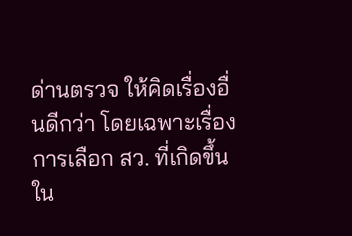ด่านตรวจ ให้คิดเรื่องอื่นดีกว่า โดยเฉพาะเรื่องการเลือก สว. ที่เกิดขึ้นใน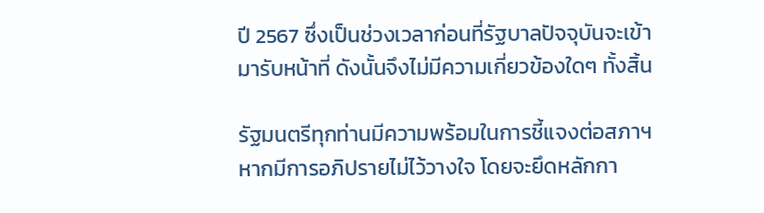ปี 2567 ซึ่งเป็นช่วงเวลาก่อนที่รัฐบาลปัจจุบันจะเข้ามารับหน้าที่ ดังนั้นจึงไม่มีความเกี่ยวข้องใดๆ ทั้งสิ้น

รัฐมนตรีทุกท่านมีความพร้อมในการชี้แจงต่อสภาฯ หากมีการอภิปรายไม่ไว้วางใจ โดยจะยึดหลักกา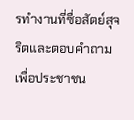รทำงานที่ซื่อสัตย์สุจริตและตอบคำถามเพื่อประชาชน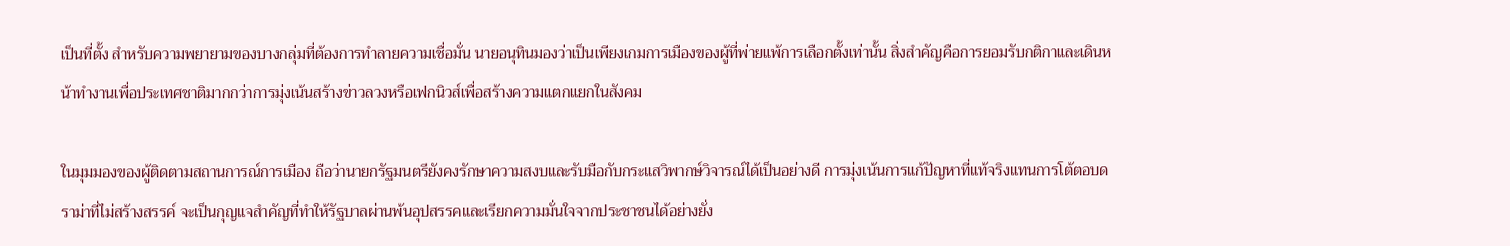เป็นที่ตั้ง สำหรับความพยายามของบางกลุ่มที่ต้องการทำลายความเชื่อมั่น นายอนุทินมองว่าเป็นเพียงเกมการเมืองของผู้ที่พ่ายแพ้การเลือกตั้งเท่านั้น สิ่งสำคัญคือการยอมรับกติกาและเดินหน้าทำงานเพื่อประเทศชาติมากกว่าการมุ่งเน้นสร้างข่าวลวงหรือเฟกนิวส์เพื่อสร้างความแตกแยกในสังคม

ในมุมมองของผู้ติดตามสถานการณ์การเมือง ถือว่านายกรัฐมนตรียังคงรักษาความสงบและรับมือกับกระแสวิพากษ์วิจารณ์ได้เป็นอย่างดี การมุ่งเน้นการแก้ปัญหาที่แท้จริงแทนการโต้ตอบดราม่าที่ไม่สร้างสรรค์ จะเป็นกุญแจสำคัญที่ทำให้รัฐบาลผ่านพ้นอุปสรรคและเรียกความมั่นใจจากประชาชนได้อย่างยั่ง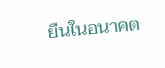ยืนในอนาคต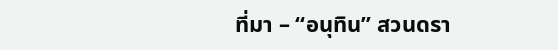ที่มา – “อนุทิน” สวนดรา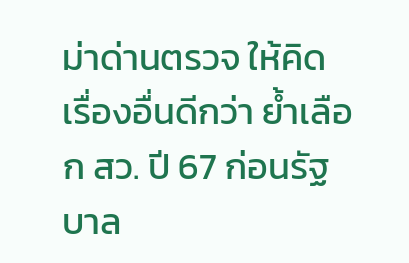ม่าด่านตรวจ ให้คิดเรื่องอื่นดีกว่า ย้ำเลือก สว. ปี 67 ก่อนรัฐบาล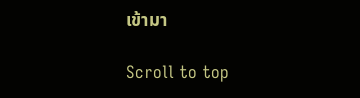เข้ามา

Scroll to top